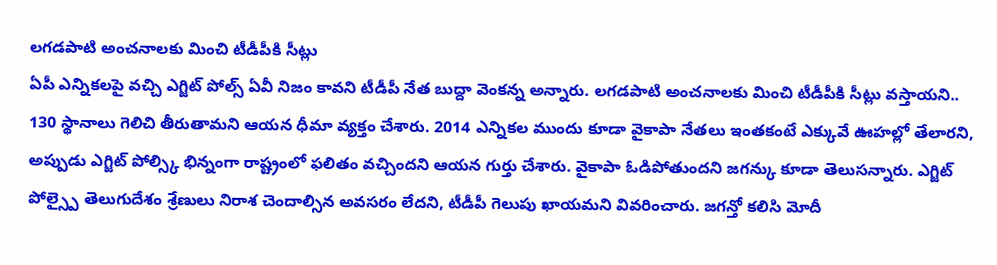లగడపాటి అంచనాలకు మించి టీడీపీకి సీట్లు
ఏపీ ఎన్నికలపై వచ్చి ఎగ్జిట్ పోల్స్ ఏవీ నిజం కావని టీడీపీ నేత బుద్దా వెంకన్న అన్నారు. లగడపాటి అంచనాలకు మించి టీడీపీకి సీట్లు వస్తాయని.. 130 స్థానాలు గెలిచి తీరుతామని ఆయన ధీమా వ్యక్తం చేశారు. 2014 ఎన్నికల ముందు కూడా వైకాపా నేతలు ఇంతకంటే ఎక్కువే ఊహల్లో తేలారని, అప్పుడు ఎగ్జిట్ పోల్స్కి భిన్నంగా రాష్ట్రంలో ఫలితం వచ్చిందని ఆయన గుర్తు చేశారు. వైకాపా ఓడిపోతుందని జగన్కు కూడా తెలుసన్నారు. ఎగ్జిట్ పోల్స్పై తెలుగుదేశం శ్రేణులు నిరాశ చెందాల్సిన అవసరం లేదని, టీడీపీ గెలుపు ఖాయమని వివరించారు. జగన్తో కలిసి మోదీ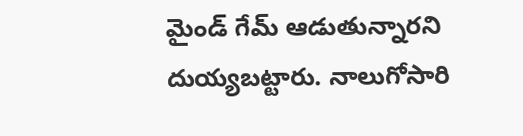మైండ్ గేమ్ ఆడుతున్నారని దుయ్యబట్టారు. నాలుగోసారి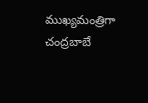ముఖ్యమంత్రిగా చంద్రబాబే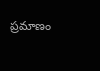ప్రమాణం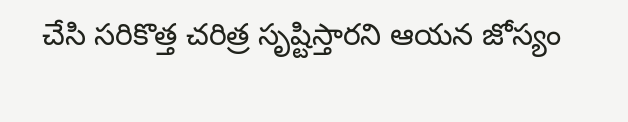చేసి సరికొత్త చరిత్ర సృష్టిస్తారని ఆయన జోస్యం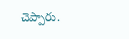చెప్పారు.